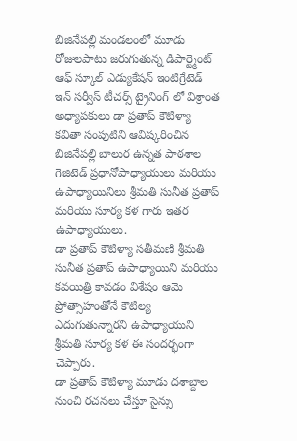బిజినేపల్లి మండలంలో మూడు రోజులపాటు జరుగుతున్న డిపార్ట్మెంట్ ఆఫ్ స్కూల్ ఎడ్యుకేషన్ ఇంటిగ్రేటెడ్ ఇన్ సర్వీస్ టీచర్స్ ట్రైనింగ్ లో విశ్రాంత అధ్యాపకులు డా ప్రతాప్ కౌటిళ్యా కవితా సంపుటిని ఆవిష్కరించిన బిజినేపల్లి బాలుర ఉన్నత పాఠశాల గెజిటెడ్ ప్రధానోపాధ్యాయులు మరియు ఉపాధ్యాయినిలు శ్రీమతి సునీత ప్రతాప్ మరియు సూర్య కళ గారు ఇతర ఉపాధ్యాయులు.
డా ప్రతాప్ కౌటిళ్యా సతీమణి శ్రీమతి సునీత ప్రతాప్ ఉపాధ్యాయిని మరియు కవయిత్రి కావడం విశేషం ఆమె ప్రోత్సాహంతోనే కౌటిల్య ఎదుగుతున్నారని ఉపాధ్యాయుని శ్రీమతి సూర్య కళ ఈ సందర్భంగా చెప్పారు.
డా ప్రతాప్ కౌటిళ్యా మూడు దశాబ్దాల నుంచి రచనలు చేస్తూ సైన్సు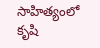సాహిత్యంలో కృషి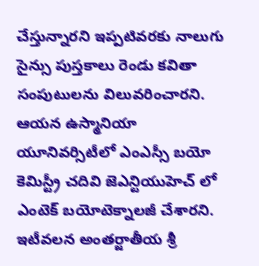చేస్తున్నారని ఇప్పటివరకు నాలుగు సైన్సు పుస్తకాలు రెండు కవితా సంపుటులను విలువరించారని. ఆయన ఉస్మానియా యూనివర్సిటీలో ఎంఎస్సీ బయో కెమిస్ట్రీ చదివి జెఎన్టియుహెచ్ లో ఎంటెక్ బయోటెక్నాలజీ చేశారని. ఇటీవలన అంతర్జాతీయ శ్రీ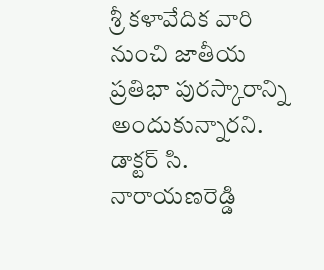శ్రీ కళావేదిక వారి నుంచి జాతీయ ప్రతిభా పురస్కారాన్ని అందుకున్నారని. డాక్టర్ సి. నారాయణరెడ్డి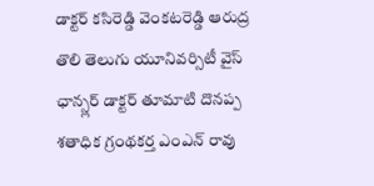డాక్టర్ కసిరెడ్డి వెంకటరెడ్డి ఆరుద్ర తొలి తెలుగు యూనివర్సిటీ వైస్ ఛాన్స్లర్ డాక్టర్ తూమాటి దొనప్ప శతాధిక గ్రంథకర్త ఎంఎన్ రావు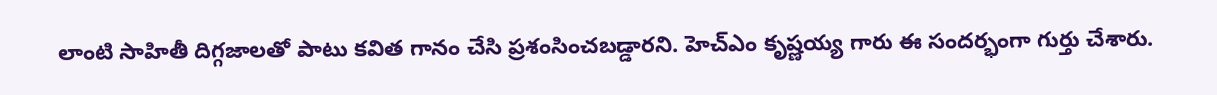లాంటి సాహితీ దిగ్గజాలతో పాటు కవిత గానం చేసి ప్రశంసించబడ్డారని. హెచ్ఎం కృష్ణయ్య గారు ఈ సందర్భంగా గుర్తు చేశారు.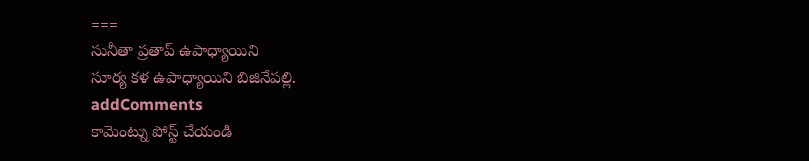===
సునీతా ప్రతాప్ ఉపాధ్యాయిని
సూర్య కళ ఉపాధ్యాయిని బిజినేపల్లి.
addComments
కామెంట్ను పోస్ట్ చేయండి